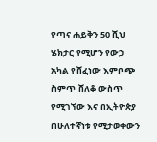የጣና ሐይቅን 50 ሺህ ሄክታር የሚሆን የውኃ አካል የሸፈነው እምቦጭ ስምጥ ሸለቆ ውስጥ የሚገኘው እና በኢትዮጵያ በሁለተኛነቱ የሚታወቀውን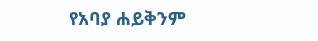የአባያ ሐይቅንም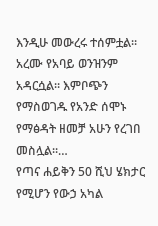እንዲሁ መውረሩ ተሰምቷል። አረሙ የአባይ ወንዝንም አዳርሷል። እምቦጭን የማስወገዱ የአንድ ሰሞኑ የማፅዳት ዘመቻ አሁን የረገበ መስሏል።…
የጣና ሐይቅን 50 ሺህ ሄክታር የሚሆን የውኃ አካል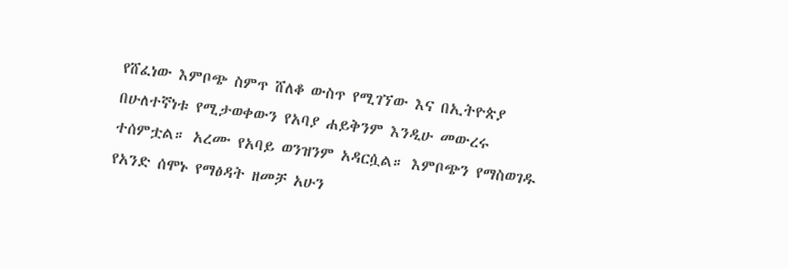የሸፈነው እምቦጭ ስምጥ ሸለቆ ውስጥ የሚገኘው እና በኢትዮጵያ በሁለተኛነቱ የሚታወቀውን የአባያ ሐይቅንም እንዲሁ መውረሩ ተሰምቷል። አረሙ የአባይ ወንዝንም አዳርሷል። እምቦጭን የማስወገዱ የአንድ ሰሞኑ የማፅዳት ዘመቻ አሁን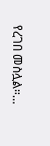የረገበ መስሏል።…